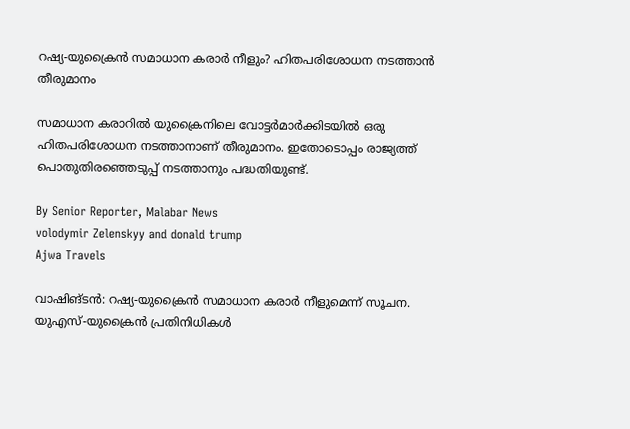റഷ്യ-യുക്രൈൻ സമാധാന കരാർ നീളും? ഹിതപരിശോധന നടത്താൻ തീരുമാനം

സമാധാന കരാറിൽ യുക്രൈനിലെ വോട്ടർമാർക്കിടയിൽ ഒരു ഹിതപരിശോധന നടത്താനാണ് തീരുമാനം. ഇതോടൊപ്പം രാജ്യത്ത് പൊതുതിരഞ്ഞെടുപ്പ് നടത്താനും പദ്ധതിയുണ്ട്.

By Senior Reporter, Malabar News
volodymir Zelenskyy and donald trump
Ajwa Travels

വാഷിങ്ടൻ: റഷ്യ-യുക്രൈൻ സമാധാന കരാർ നീളുമെന്ന് സൂചന. യുഎസ്-യുക്രൈൻ പ്രതിനിധികൾ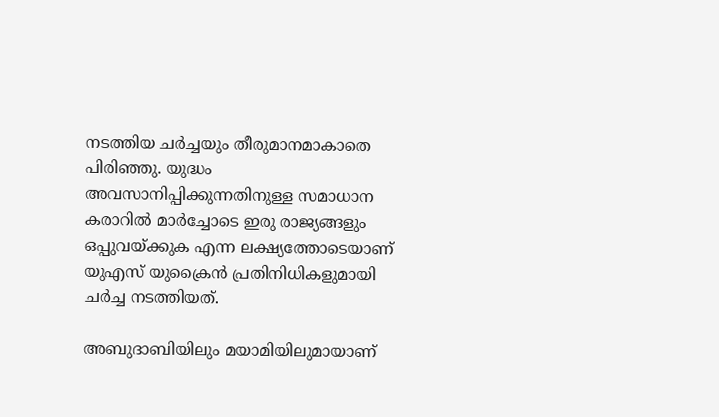നടത്തിയ ചർച്ചയും തീരുമാനമാകാതെ പിരിഞ്ഞു. യുദ്ധം അവസാനിപ്പിക്കുന്നതിനുള്ള സമാധാന കരാറിൽ മാർച്ചോടെ ഇരു രാജ്യങ്ങളും ഒപ്പുവയ്‌ക്കുക എന്ന ലക്ഷ്യത്തോടെയാണ് യുഎസ് യുക്രൈൻ പ്രതിനിധികളുമായി ചർച്ച നടത്തിയത്.

അബുദാബിയിലും മയാമിയിലുമായാണ്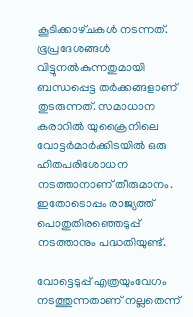കൂടിക്കാഴ്‌ചകൾ നടന്നത്. ഭൂപ്രദേശങ്ങൾ വിട്ടുനൽകുന്നതുമായി ബന്ധപ്പെട്ട തർക്കങ്ങളാണ് തുടരുന്നത്. സമാധാന കരാറിൽ യുക്രൈനിലെ വോട്ടർമാർക്കിടയിൽ ഒരു ഹിതപരിശോധന നടത്താനാണ് തീരുമാനം. ഇതോടൊപ്പം രാജ്യത്ത് പൊതുതിരഞ്ഞെടുപ്പ് നടത്താനും പദ്ധതിയുണ്ട്.

വോട്ടെടുപ്പ് എത്രയുംവേഗം നടത്തുന്നതാണ് നല്ലതെന്ന്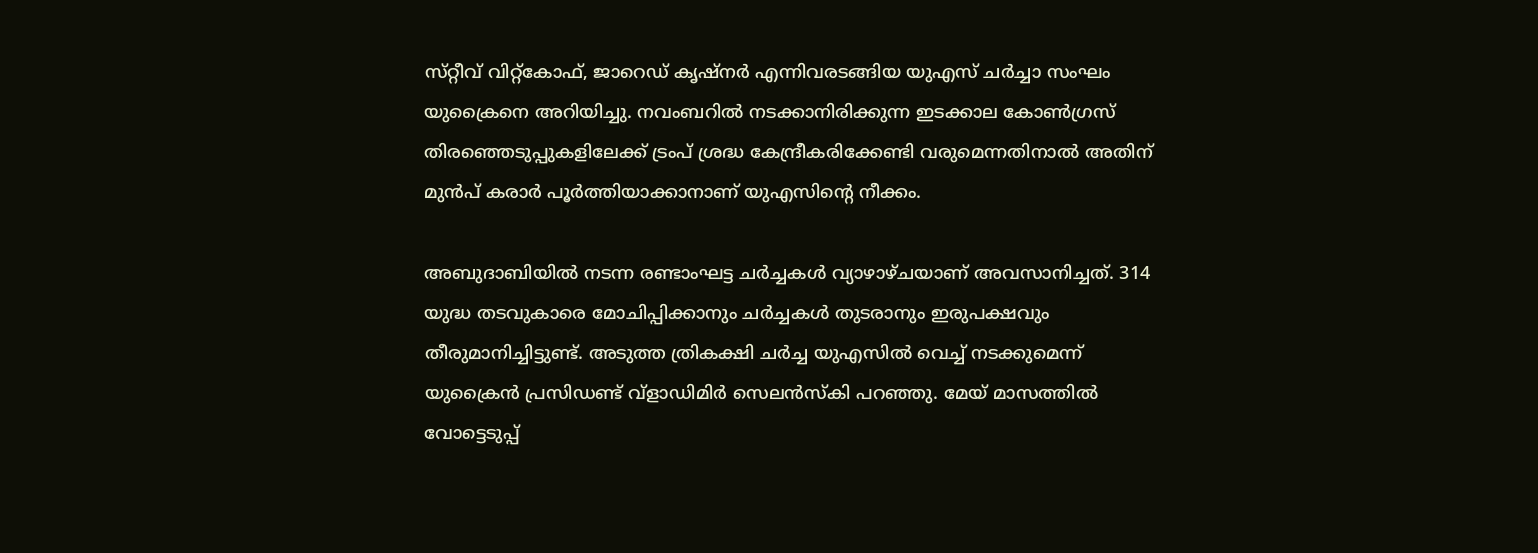സ്‌റ്റീവ്‌ വിറ്റ്‌കോഫ്, ജാറെഡ് കൃഷ്‌നർ എന്നിവരടങ്ങിയ യുഎസ് ചർച്ചാ സംഘം യുക്രൈനെ അറിയിച്ചു. നവംബറിൽ നടക്കാനിരിക്കുന്ന ഇടക്കാല കോൺഗ്രസ് തിരഞ്ഞെടുപ്പുകളിലേക്ക് ട്രംപ് ശ്രദ്ധ കേന്ദ്രീകരിക്കേണ്ടി വരുമെന്നതിനാൽ അതിന് മുൻപ് കരാർ പൂർത്തിയാക്കാനാണ് യുഎസിന്റെ നീക്കം.

അബുദാബിയിൽ നടന്ന രണ്ടാംഘട്ട ചർച്ചകൾ വ്യാഴാഴ്‌ചയാണ് അവസാനിച്ചത്. 314 യുദ്ധ തടവുകാരെ മോചിപ്പിക്കാനും ചർച്ചകൾ തുടരാനും ഇരുപക്ഷവും തീരുമാനിച്ചിട്ടുണ്ട്. അടുത്ത ത്രികക്ഷി ചർച്ച യുഎസിൽ വെച്ച് നടക്കുമെന്ന് യുക്രൈൻ പ്രസിഡണ്ട് വ്ളാഡിമിർ സെലൻസ്‌കി പറഞ്ഞു. മേയ് മാസത്തിൽ വോട്ടെടുപ്പ്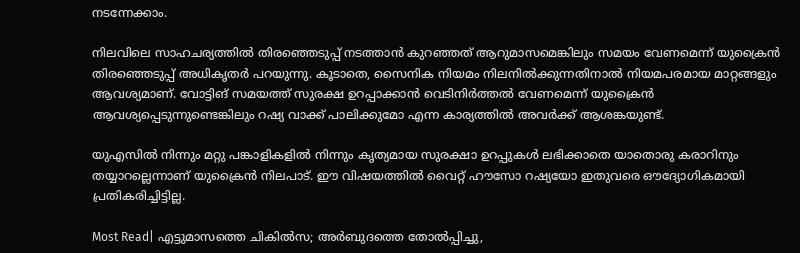നടന്നേക്കാം.

നിലവിലെ സാഹചര്യത്തിൽ തിരഞ്ഞെടുപ്പ് നടത്താൻ കുറഞ്ഞത് ആറുമാസമെങ്കിലും സമയം വേണമെന്ന് യുക്രൈൻ തിരഞ്ഞെടുപ്പ് അധികൃതർ പറയുന്നു. കൂടാതെ, സൈനിക നിയമം നിലനിൽക്കുന്നതിനാൽ നിയമപരമായ മാറ്റങ്ങളും ആവശ്യമാണ്. വോട്ടിങ് സമയത്ത് സുരക്ഷ ഉറപ്പാക്കാൻ വെടിനിർത്തൽ വേണമെന്ന് യുക്രൈൻ ആവശ്യപ്പെടുന്നുണ്ടെങ്കിലും റഷ്യ വാക്ക് പാലിക്കുമോ എന്ന കാര്യത്തിൽ അവർക്ക് ആശങ്കയുണ്ട്.

യുഎസിൽ നിന്നും മറ്റു പങ്കാളികളിൽ നിന്നും കൃത്യമായ സുരക്ഷാ ഉറപ്പുകൾ ലഭിക്കാതെ യാതൊരു കരാറിനും തയ്യാറല്ലെന്നാണ് യുക്രൈൻ നിലപാട്. ഈ വിഷയത്തിൽ വൈറ്റ് ഹൗസോ റഷ്യയോ ഇതുവരെ ഔദ്യോഗികമായി പ്രതികരിച്ചിട്ടില്ല.

Most Read| എട്ടുമാസത്തെ ചികിൽസ; അർബുദത്തെ തോൽപ്പിച്ചു,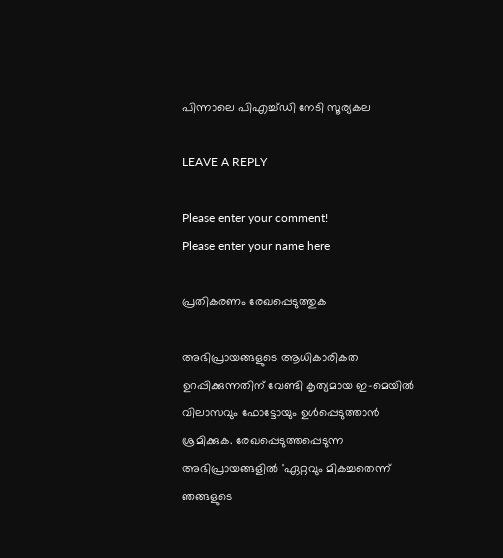പിന്നാലെ പിഎച്ച്ഡി നേടി സൂര്യകല

LEAVE A REPLY

Please enter your comment!
Please enter your name here

പ്രതികരണം രേഖപ്പെടുത്തുക

അഭിപ്രായങ്ങളുടെ ആധികാരികത ഉറപ്പിക്കുന്നതിന് വേണ്ടി കൃത്യമായ ഇ-മെയിൽ വിലാസവും ഫോട്ടോയും ഉൾപ്പെടുത്താൻ ശ്രമിക്കുക. രേഖപ്പെടുത്തപ്പെടുന്ന അഭിപ്രായങ്ങളിൽ 'ഏറ്റവും മികച്ചതെന്ന് ഞങ്ങളുടെ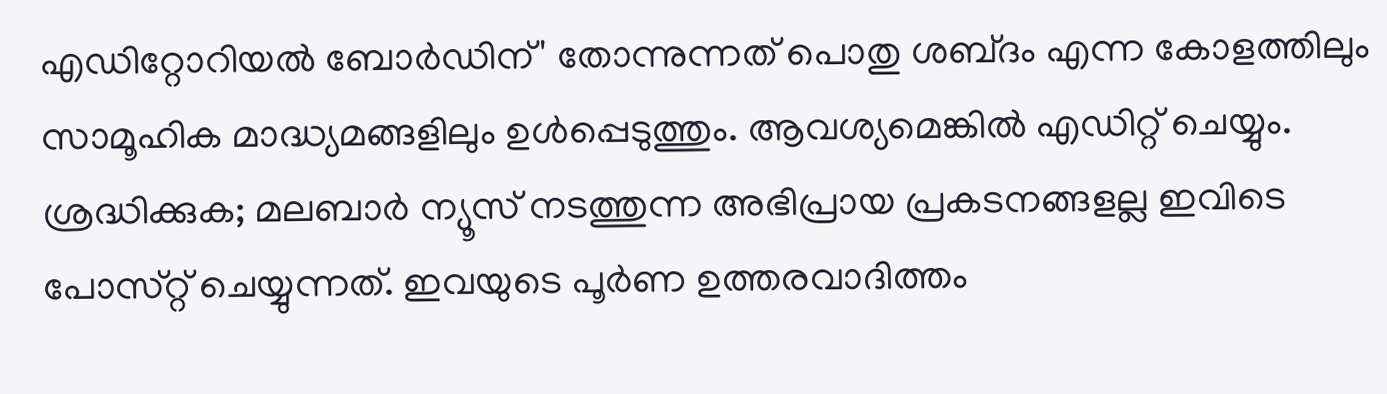എഡിറ്റോറിയൽ ബോർഡിന്' തോന്നുന്നത് പൊതു ശബ്‌ദം എന്ന കോളത്തിലും സാമൂഹിക മാദ്ധ്യമങ്ങളിലും ഉൾപ്പെടുത്തും. ആവശ്യമെങ്കിൽ എഡിറ്റ് ചെയ്യും. ശ്രദ്ധിക്കുക; മലബാർ ന്യൂസ് നടത്തുന്ന അഭിപ്രായ പ്രകടനങ്ങളല്ല ഇവിടെ പോസ്‌റ്റ് ചെയ്യുന്നത്. ഇവയുടെ പൂർണ ഉത്തരവാദിത്തം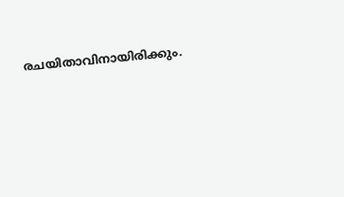രചയിതാവിനായിരിക്കും.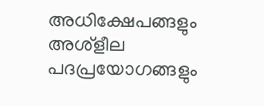അധിക്ഷേപങ്ങളും അശ്‌ളീല പദപ്രയോഗങ്ങളും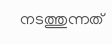നടത്തുന്നത്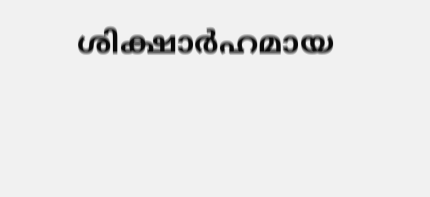ശിക്ഷാർഹമായ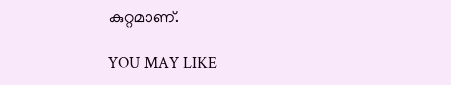കുറ്റമാണ്.

YOU MAY LIKE